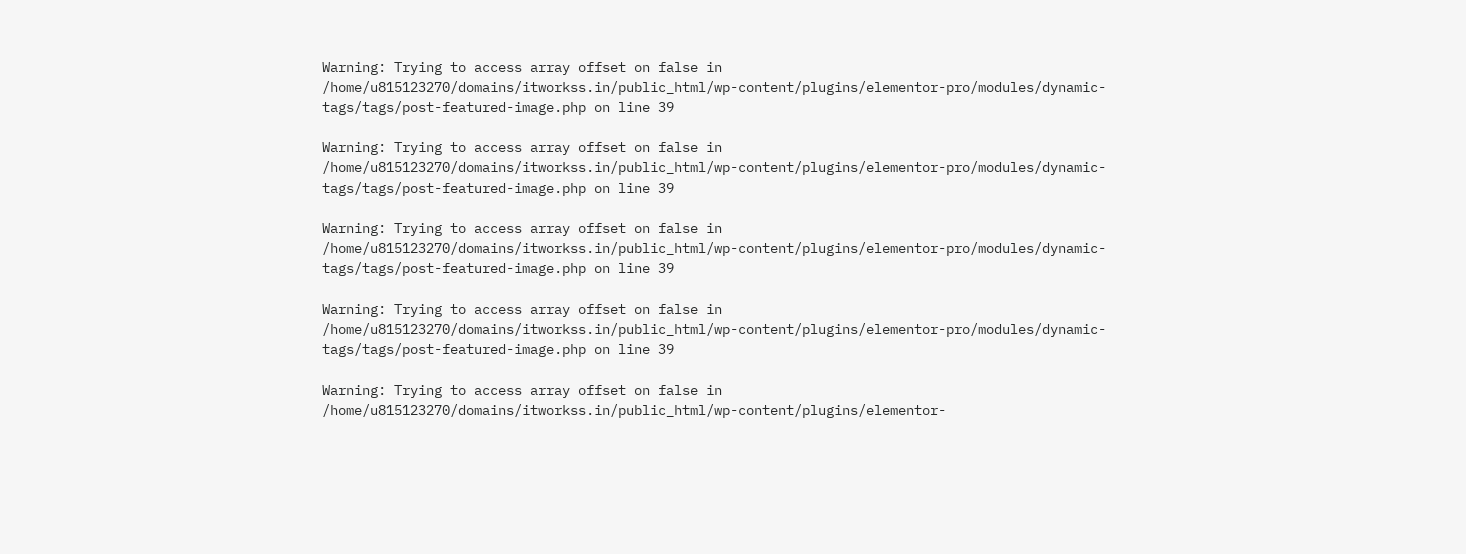Warning: Trying to access array offset on false in /home/u815123270/domains/itworkss.in/public_html/wp-content/plugins/elementor-pro/modules/dynamic-tags/tags/post-featured-image.php on line 39

Warning: Trying to access array offset on false in /home/u815123270/domains/itworkss.in/public_html/wp-content/plugins/elementor-pro/modules/dynamic-tags/tags/post-featured-image.php on line 39

Warning: Trying to access array offset on false in /home/u815123270/domains/itworkss.in/public_html/wp-content/plugins/elementor-pro/modules/dynamic-tags/tags/post-featured-image.php on line 39

Warning: Trying to access array offset on false in /home/u815123270/domains/itworkss.in/public_html/wp-content/plugins/elementor-pro/modules/dynamic-tags/tags/post-featured-image.php on line 39

Warning: Trying to access array offset on false in /home/u815123270/domains/itworkss.in/public_html/wp-content/plugins/elementor-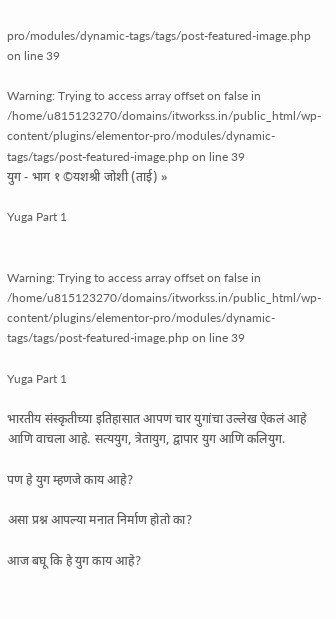pro/modules/dynamic-tags/tags/post-featured-image.php on line 39

Warning: Trying to access array offset on false in /home/u815123270/domains/itworkss.in/public_html/wp-content/plugins/elementor-pro/modules/dynamic-tags/tags/post-featured-image.php on line 39
युग - भाग १ ©यशश्री जोशी (ताई) »

Yuga Part 1


Warning: Trying to access array offset on false in /home/u815123270/domains/itworkss.in/public_html/wp-content/plugins/elementor-pro/modules/dynamic-tags/tags/post-featured-image.php on line 39

Yuga Part 1

भारतीय संस्कृतीच्या इतिहासात आपण चार युगांचा उल्लेख ऐकलं आहे आणि वाचला आहे. सत्ययुग, त्रेतायुग, द्वापार युग आणि कलियुग.

पण हे युग म्हणजे काय आहे?

असा प्रश्न आपल्या मनात निर्माण होतो का?

आज बघू कि हे युग काय आहे?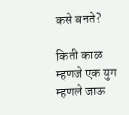कसे बनते?

किती काळ म्हणजे एक युग म्हणले जाऊ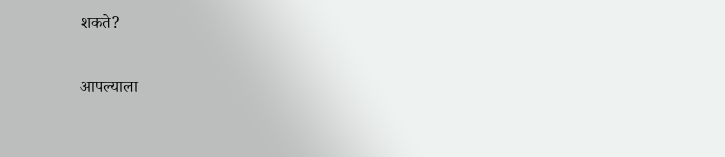शकते?

आपल्याला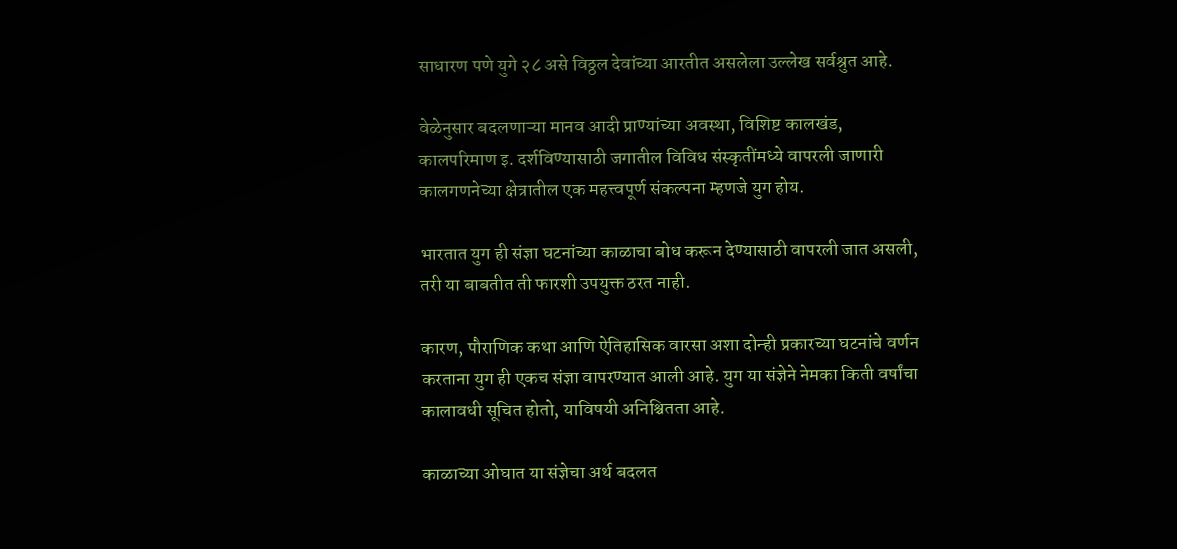साधारण पणे युगे २८ असे विठ्ठल देवांच्या आरतीत असलेला उल्लेख सर्वश्रुत आहे.

वेळेनुसार बदलणाऱ्या मानव आदी प्राण्यांच्या अवस्था, विशिष्ट कालखंड, कालपरिमाण इ. दर्शविण्यासाठी जगातील विविध संस्कृतींमध्ये वापरली जाणारी कालगणनेच्या क्षेत्रातील एक महत्त्वपूर्ण संकल्पना म्हणजे युग होय.

भारतात युग ही संज्ञा घटनांच्या काळाचा बोध करून देण्यासाठी वापरली जात असली, तरी या बाबतीत ती फारशी उपयुक्त ठरत नाही.

कारण, पौराणिक कथा आणि ऐतिहासिक वारसा अशा दोन्ही प्रकारच्या घटनांचे वर्णन करताना युग ही एकच संज्ञा वापरण्यात आली आहे. युग या संज्ञेने नेमका किती वर्षांचा कालावधी सूचित होतो, याविषयी अनिश्चितता आहे.

काळाच्या ओघात या संज्ञेचा अर्थ बदलत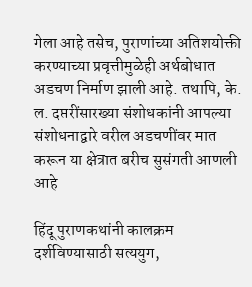गेला आहे तसेच, पुराणांच्या अतिशयोक्ती करण्याच्या प्रवृत्तीमुळेही अर्थबोधात अडचण निर्माण झाली आहे. तथापि, के. ल. दप्तरींसारख्या संशोधकांनी आपल्या संशोधनाद्वारे वरील अडचणींवर मात करून या क्षेत्रात बरीच सुसंगती आणली आहे

हिंदू पुराणकथांनी कालक्रम दर्शविण्यासाठी सत्ययुग,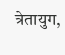त्रेतायुग,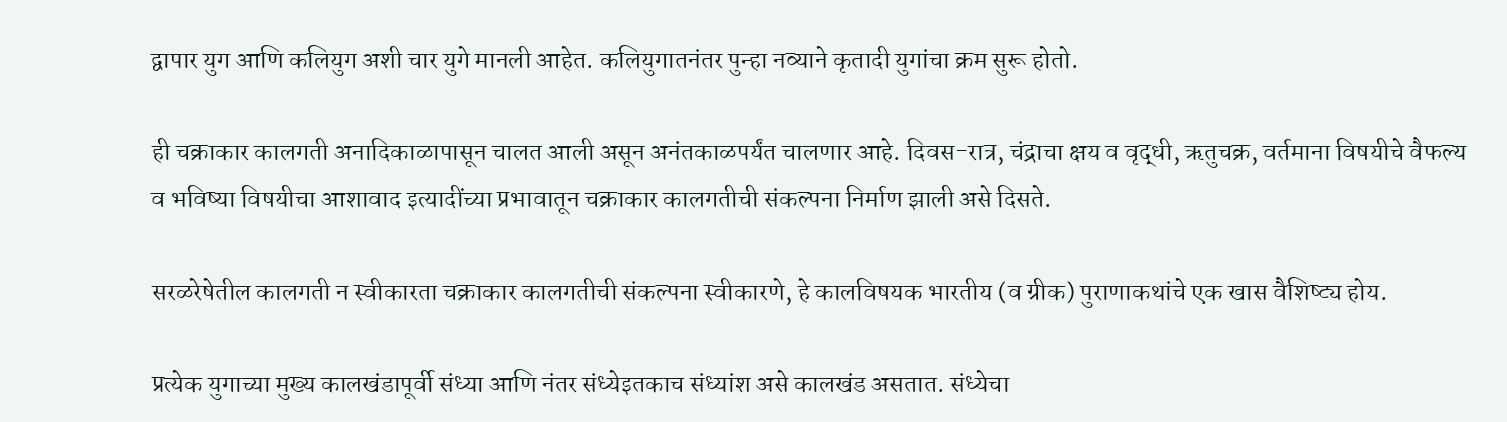द्वापार युग आणि कलियुग अशी चार युगे मानली आहेत. कलियुगातनंतर पुन्हा नव्याने कृतादी युगांचा क्रम सुरू होतो.

ही चक्राकार कालगती अनादिकाळापासून चालत आली असून अनंतकाळपर्यंत चालणार आहे. दिवस-रात्र, चंद्राचा क्षय व वृद्धी, ऋतुचक्र, वर्तमाना विषयीचे वैफल्य व भविष्या विषयीचा आशावाद इत्यादींच्या प्रभावातून चक्राकार कालगतीची संकल्पना निर्माण झाली असे दिसते.

सरळरेषेतील कालगती न स्वीकारता चक्राकार कालगतीची संकल्पना स्वीकारणे, हे कालविषयक भारतीय (व ग्रीक) पुराणाकथांचे एक खास वैशिष्ट्य होय.

प्रत्येक युगाच्या मुख्य कालखंडापूर्वी संध्या आणि नंतर संध्येइतकाच संध्यांश असे कालखंड असतात. संध्येचा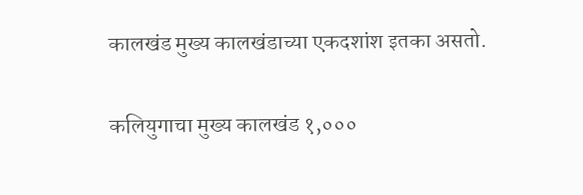कालखंड मुख्य कालखंडाच्या एकदशांश इतका असतो.

कलियुगाचा मुख्य कालखंड १,०००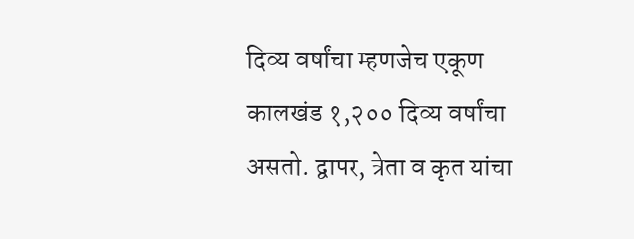दिव्य वर्षांचा म्हणजेच एकूण कालखंड १,२०० दिव्य वर्षांचा असतो. द्वापर, त्रेता व कृत यांचा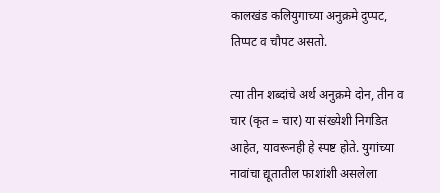कालखंड कलियुगाच्या अनुक्रमे दुप्पट, तिप्पट व चौपट असतो.

त्या तीन शब्दांचे अर्थ अनुक्रमे दोन, तीन व चार (कृत = चार) या संख्येशी निगडित आहेत, यावरूनही हे स्पष्ट होते. युगांच्या नावांचा द्यूतातील फाशांशी असलेला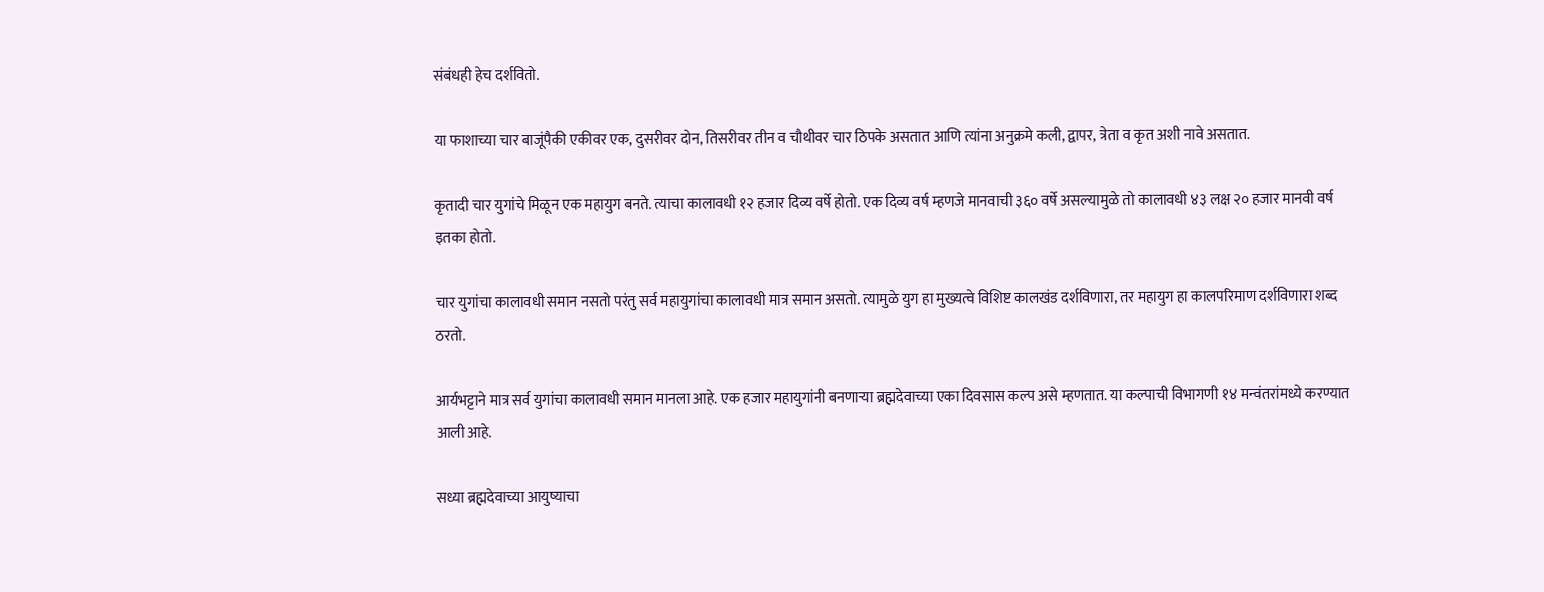संबंधही हेच दर्शवितो.

या फाशाच्या चार बाजूंपैकी एकीवर एक, दुसरीवर दोन, तिसरीवर तीन व चौथीवर चार ठिपके असतात आणि त्यांना अनुक्रमे कली, द्वापर, त्रेता व कृत अशी नावे असतात.

कृतादी चार युगांचे मिळून एक महायुग बनते. त्याचा कालावधी १२ हजार दिव्य वर्षे होतो. एक दिव्य वर्ष म्हणजे मानवाची ३६० वर्षे असल्यामुळे तो कालावधी ४३ लक्ष २० हजार मानवी वर्ष इतका होतो.

चार युगांचा कालावधी समान नसतो परंतु सर्व महायुगांचा कालावधी मात्र समान असतो. त्यामुळे युग हा मुख्यत्वे विशिष्ट कालखंड दर्शविणारा, तर महायुग हा कालपरिमाण दर्शविणारा शब्द ठरतो.

आर्यभट्टाने मात्र सर्व युगांचा कालावधी समान मानला आहे. एक हजार महायुगांनी बनणाऱ्या ब्रह्मदेवाच्या एका दिवसास कल्प असे म्हणतात. या कल्पाची विभागणी १४ मन्वंतरांमध्ये करण्यात आली आहे.

सध्या ब्रह्मदेवाच्या आयुष्याचा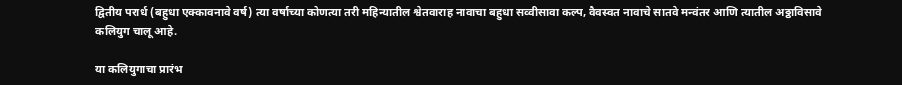द्वितीय परार्ध (बहुधा एक्कावनावे वर्ष) त्या वर्षाच्या कोणत्या तरी महिन्यातील श्वेतवाराह नावाचा बहुधा सव्वीसावा कल्प, वैवस्वत नावाचे सातवे मन्वंतर आणि त्यातील अठ्ठाविसावे कलियुग चालू आहे.

या कलियुगाचा प्रारंभ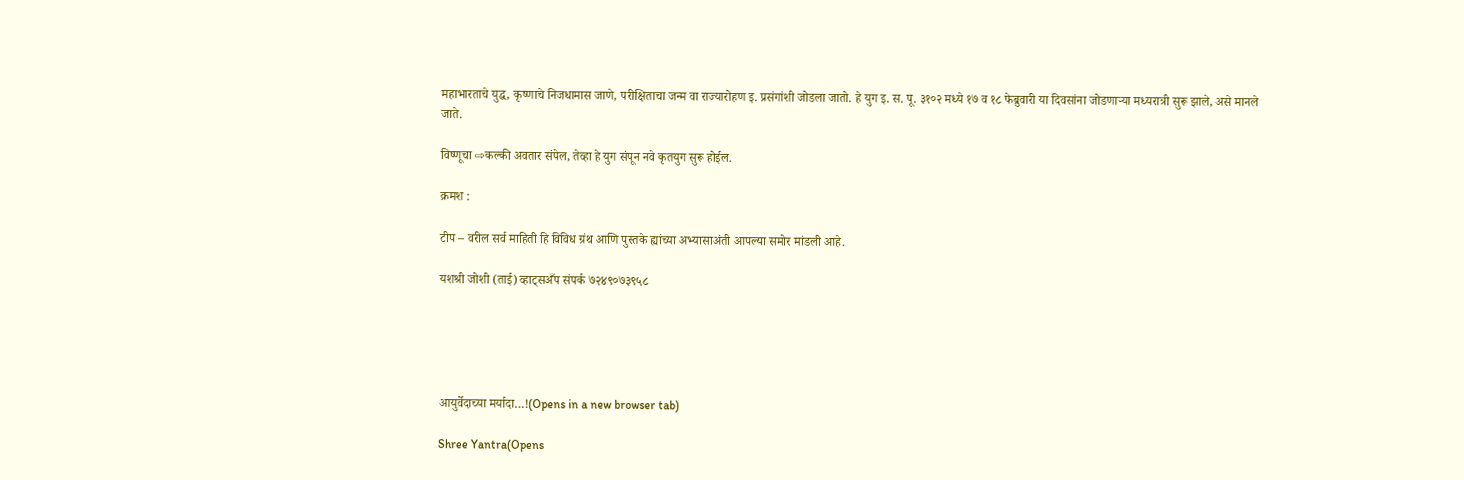महाभारताचे युद्ध, कृष्णाचे निजधामास जाणे, परीक्षिताचा जन्म वा राज्यारोहण इ. प्रसंगांशी जोडला जातो. हे युग इ. स. पू. ३१०२ मध्ये १७ व १८ फेब्रुवारी या दिवसांना जोडणाऱ्या मध्यरात्री सुरू झाले, असे मानले जाते.

विष्णूचा ⇨कल्की अवतार संपेल, तेव्हा हे युग संपून नवे कृतयुग सुरू होईल.

क्रमश :

टीप – वरील सर्व माहिती हि विविध ग्रंथ आणि पुस्तके ह्यांच्या अभ्यासाअंती आपल्या समोर मांडली आहे.

यशश्री जोशी (ताई) व्हाट्सअँप संपर्क ७२४९०७३९५८





आयुर्वेदाच्या मर्यादा…!(Opens in a new browser tab)

Shree Yantra(Opens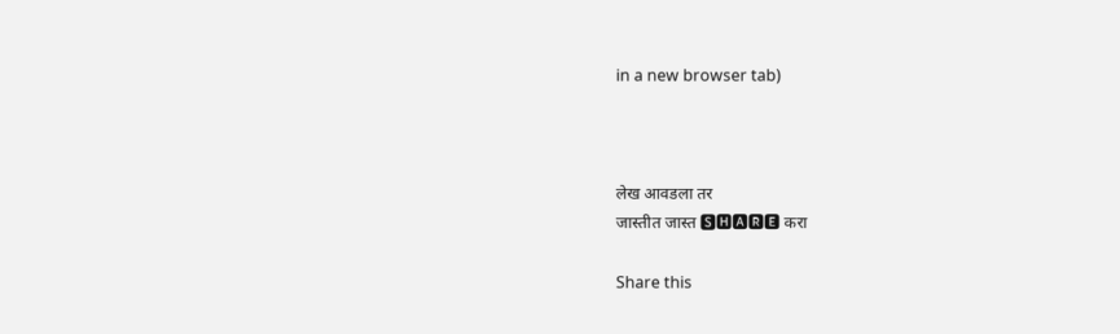in a new browser tab)



लेख आवडला तर
जास्तीत जास्त 🆂🅷🅰🆁🅴 करा

Share this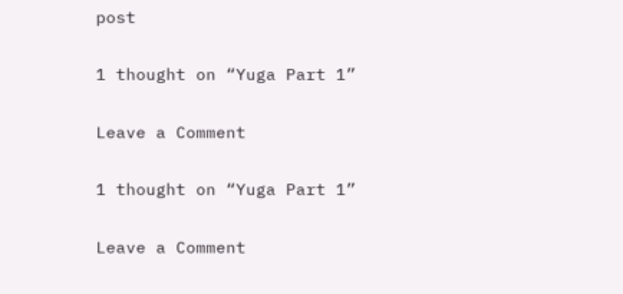post

1 thought on “Yuga Part 1”

Leave a Comment

1 thought on “Yuga Part 1”

Leave a Comment